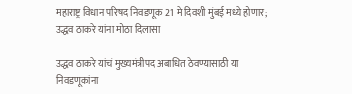महाराष्ट्र विधान परिषद निवडणूक 21 मे दिवशी मुंबई मध्ये होणार; उद्धव ठाकरे यांना मोठा दिलासा

उद्धव ठाकरे यांचं मुख्यमंत्रीपद अबाधित ठेवण्यासाठी या निवडणूकांना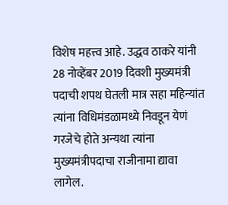विशेष महत्त्व आहे. उद्धव ठाकरे यांनी 28 नोव्हेंबर 2019 दिवशी मुख्यमंत्री पदाची शपथ घेतली मात्र सहा महिन्यांत त्यांना विधिमंडळामध्ये निवडून येणं गरजेचे होते अन्यथा त्यांना मुख्यमंत्रीपदाचा राजीनामा द्यावा लागेल.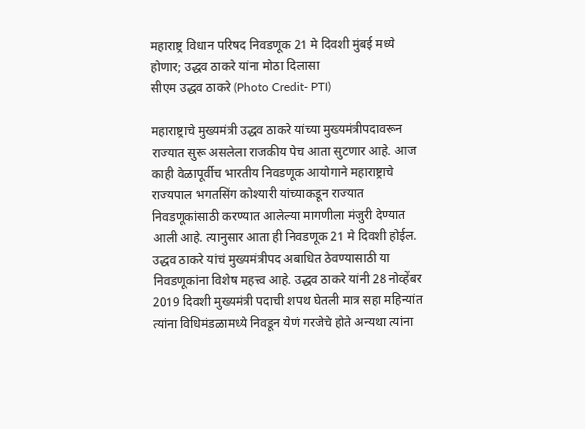महाराष्ट्र विधान परिषद निवडणूक 21 मे दिवशी मुंबई मध्ये होणार; उद्धव ठाकरे यांना मोठा दिलासा
सीएम उद्धव ठाकरे (Photo Credit- PTI)

महाराष्ट्राचे मुख्यमंत्री उद्धव ठाकरे यांच्या मुख्यमंत्रीपदावरून राज्यात सुरू असलेला राजकीय पेच आता सुटणार आहे. आज काही वेळापूर्वीच भारतीय निवडणूक आयोगाने महाराष्ट्राचे राज्यपाल भगतसिंग कोश्यारी यांच्याकडून राज्यात निवडणूकांसाठी करण्यात आलेल्या मागणीला मंजुरी देण्यात आली आहे. त्यानुसार आता ही निवडणूक 21 मे दिवशी होईल.  उद्धव ठाकरे यांचं मुख्यमंत्रीपद अबाधित ठेवण्यासाठी या निवडणूकांना विशेष महत्त्व आहे. उद्धव ठाकरे यांनी 28 नोव्हेंबर 2019 दिवशी मुख्यमंत्री पदाची शपथ घेतली मात्र सहा महिन्यांत त्यांना विधिमंडळामध्ये निवडून येणं गरजेचे होते अन्यथा त्यांना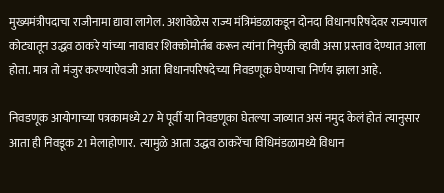मुख्यमंत्रीपदाचा राजीनामा द्यावा लागेल. अशावेळेस राज्य मंत्रिमंडळाकडून दोनदा विधानपरिषदेवर राज्यपाल कोट्यातून उद्धव ठाकरे यांच्या नावावर शिक्कोमोर्तब करून त्यांना नियुक्ती व्हावी असा प्रस्ताव देण्यात आला होता. मात्र तो मंजुर करण्याऐवजी आता विधानपरिषदेच्या निवडणूक घेण्याचा निर्णय झाला आहे.

निवडणूक आयोगाच्या पत्रकामध्ये 27 मे पूर्वी या निवडणूका घेतल्या जाव्यात असं नमुद केलं होतं त्यानुसार आता ही निवडूक 21 मेलाहोणार.  त्यामुळे आता उद्धव ठाकरेंचा विधिमंडळामध्ये विधान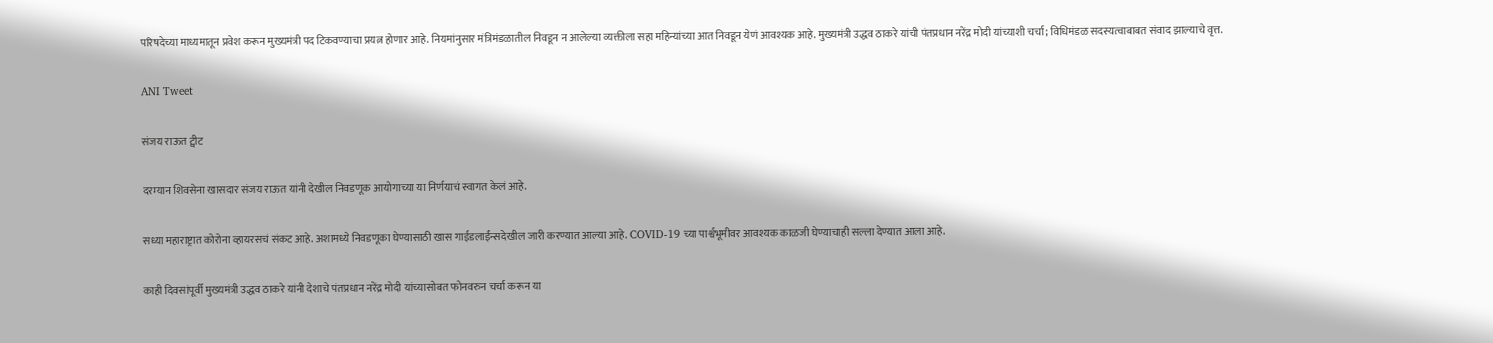परिषदेच्या माध्यमातून प्रवेश करून मुख्यमंत्री पद टिकवण्याचा प्रयत्न होणार आहे. नियमांनुसार मंत्रिमंडळातील निवडून न आलेल्या व्यक्तीला सहा महिन्यांच्या आत निवडून येणं आवश्यक आहे. मुख्यमंत्री उद्धव ठाकरे यांची पंतप्रधान नरेंद्र मोदी यांच्याशी चर्चा; विधिमंडळ सदस्यत्वाबाबत संवाद झाल्याचे वृत्त.

ANI Tweet

संजय राऊत ट्वीट

दरम्यान शिवसेना खासदार संजय राऊत यांनी देखील निवडणूक आयोगाच्या या निर्णयाचं स्वागत केलं आहे.

सध्या महाराष्ट्रात कोरोना व्हायरसचं संकट आहे. अशामध्ये निवडणूका घेण्यासाठी खास गाईडलाईंन्सदेखील जारी करण्यात आल्या आहे. COVID-19 च्या पार्श्वभूमीवर आवश्यक काळजी घेण्याचाही सल्ला देण्यात आला आहे.

काही दिवसांपूर्वी मुख्यमंत्री उद्धव ठाकरे यांनी देशाचे पंतप्रधान नरेंद्र मोदी यांच्यासोबत फोनवरुन चर्चा करून या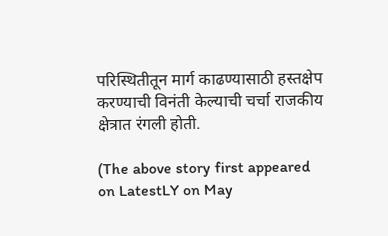परिस्थितीतून मार्ग काढण्यासाठी हस्तक्षेप करण्याची विनंती केल्याची चर्चा राजकीय क्षेत्रात रंगली होती.

(The above story first appeared on LatestLY on May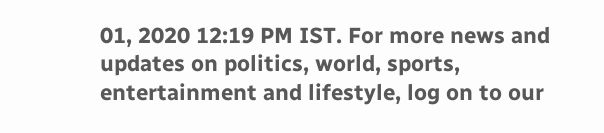01, 2020 12:19 PM IST. For more news and updates on politics, world, sports, entertainment and lifestyle, log on to our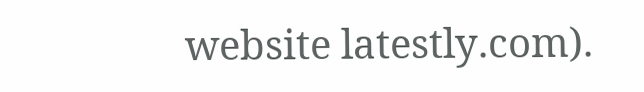website latestly.com).